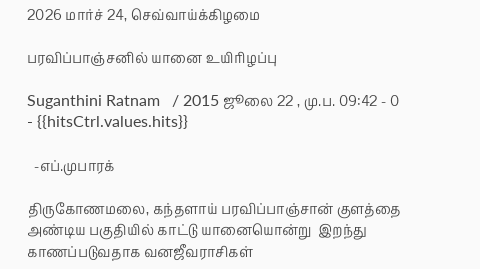2026 மார்ச் 24, செவ்வாய்க்கிழமை

பரவிப்பாஞ்சனில் யானை உயிரிழப்பு

Suganthini Ratnam   / 2015 ஜூலை 22 , மு.ப. 09:42 - 0     - {{hitsCtrl.values.hits}}

  -எப்.முபாரக்

திருகோணமலை, கந்தளாய் பரவிப்பாஞ்சான் குளத்தை அண்டிய பகுதியில் காட்டு யானையொன்று  இறந்து காணப்படுவதாக வனஜீவராசிகள்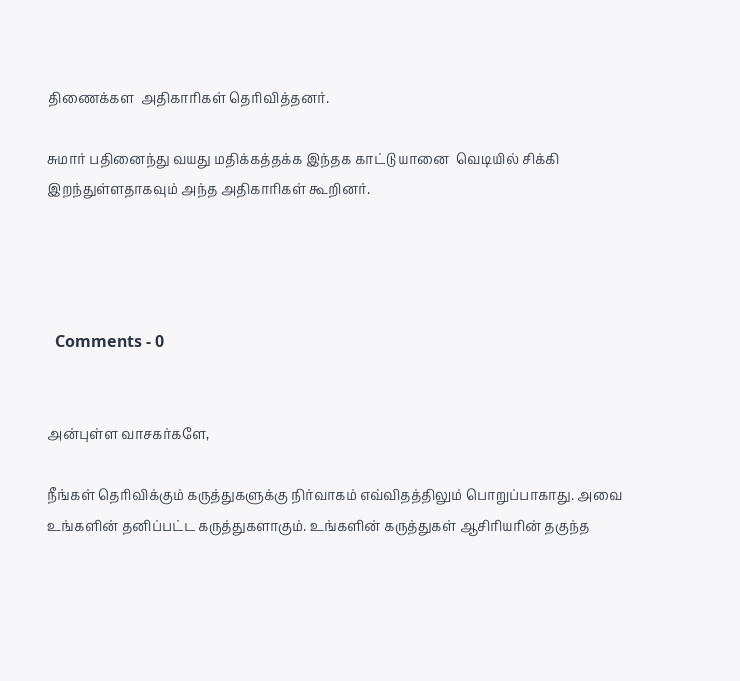திணைக்கள  அதிகாரிகள் தெரிவித்தனர்.

சுமார் பதினைந்து வயது மதிக்கத்தக்க இந்தக காட்டு யானை  வெடியில் சிக்கி இறந்துள்ளதாகவும் அந்த அதிகாரிகள் கூறினர்.




  Comments - 0


அன்புள்ள வாசகர்களே,

நீங்கள் தெரிவிக்கும் கருத்துகளுக்கு நிர்வாகம் எவ்விதத்திலும் பொறுப்பாகாது. அவை உங்களின் தனிப்பட்ட கருத்துகளாகும். உங்களின் கருத்துகள் ஆசிரியரின் தகுந்த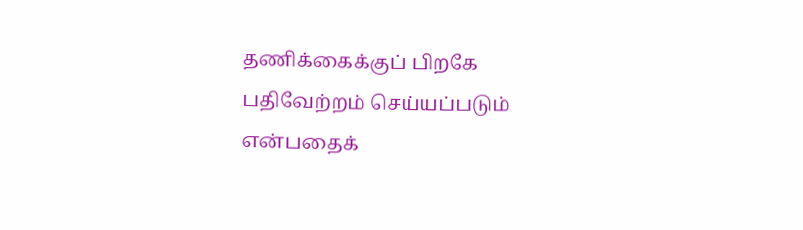தணிக்கைக்குப் பிறகே பதிவேற்றம் செய்யப்படும் என்பதைக்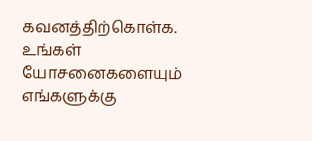கவனத்திற்கொள்க. உங்கள் யோசனைகளையும் எங்களுக்கு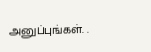அனுப்புங்கள். .